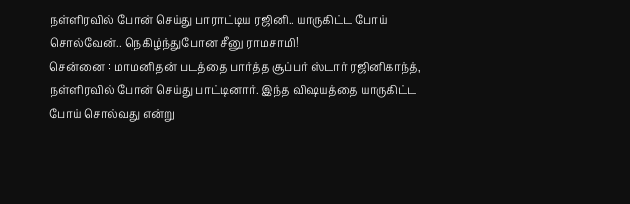நள்ளிரவில் போன் செய்து பாராட்டிய ரஜினி.. யாருகிட்ட போய் சொல்வேன்.. நெகிழ்ந்துபோன சீனு ராமசாமி!
சென்னை : மாமனிதன் படத்தை பார்த்த சூப்பர் ஸ்டார் ரஜினிகாந்த், நள்ளிரவில் போன் செய்து பாட்டினார். இந்த விஷயத்தை யாருகிட்ட போய் சொல்வது என்று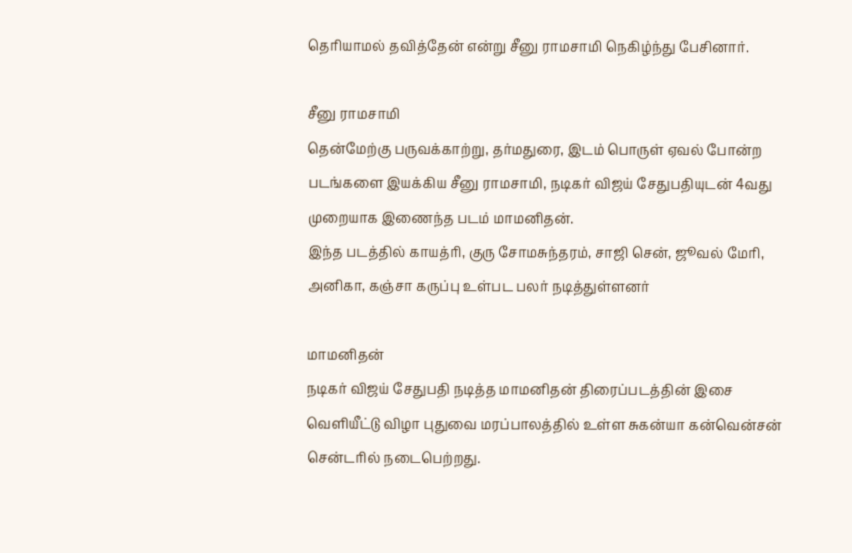தெரியாமல் தவித்தேன் என்று சீனு ராமசாமி நெகிழ்ந்து பேசினார்.

சீனு ராமசாமி
தென்மேற்கு பருவக்காற்று, தர்மதுரை, இடம் பொருள் ஏவல் போன்ற படங்களை இயக்கிய சீனு ராமசாமி, நடிகர் விஜய் சேதுபதியுடன் 4வது முறையாக இணைந்த படம் மாமனிதன்.
இந்த படத்தில் காயத்ரி, குரு சோமசுந்தரம், சாஜி சென், ஜூவல் மேரி, அனிகா, கஞ்சா கருப்பு உள்பட பலர் நடித்துள்ளனர்

மாமனிதன்
நடிகர் விஜய் சேதுபதி நடித்த மாமனிதன் திரைப்படத்தின் இசை வெளியீட்டு விழா புதுவை மரப்பாலத்தில் உள்ள சுகன்யா கன்வென்சன் சென்டரில் நடைபெற்றது.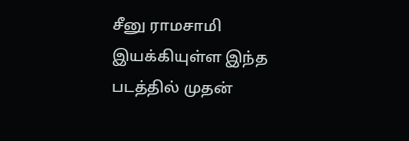சீனு ராமசாமி இயக்கியுள்ள இந்த படத்தில் முதன்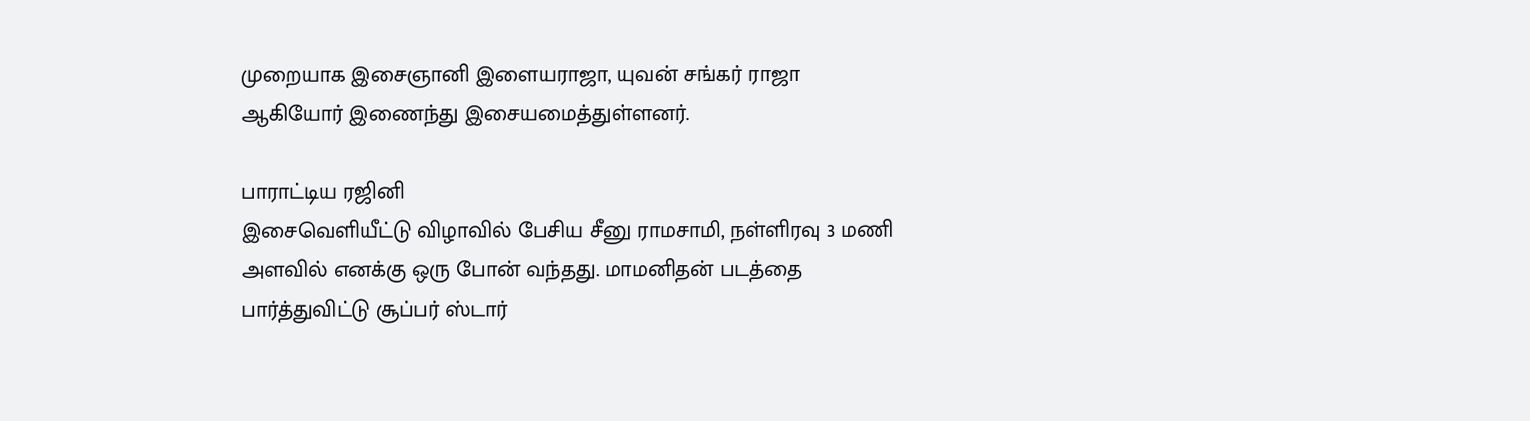முறையாக இசைஞானி இளையராஜா, யுவன் சங்கர் ராஜா ஆகியோர் இணைந்து இசையமைத்துள்ளனர்.

பாராட்டிய ரஜினி
இசைவெளியீட்டு விழாவில் பேசிய சீனு ராமசாமி, நள்ளிரவு 3 மணி அளவில் எனக்கு ஒரு போன் வந்தது. மாமனிதன் படத்தை பார்த்துவிட்டு சூப்பர் ஸ்டார்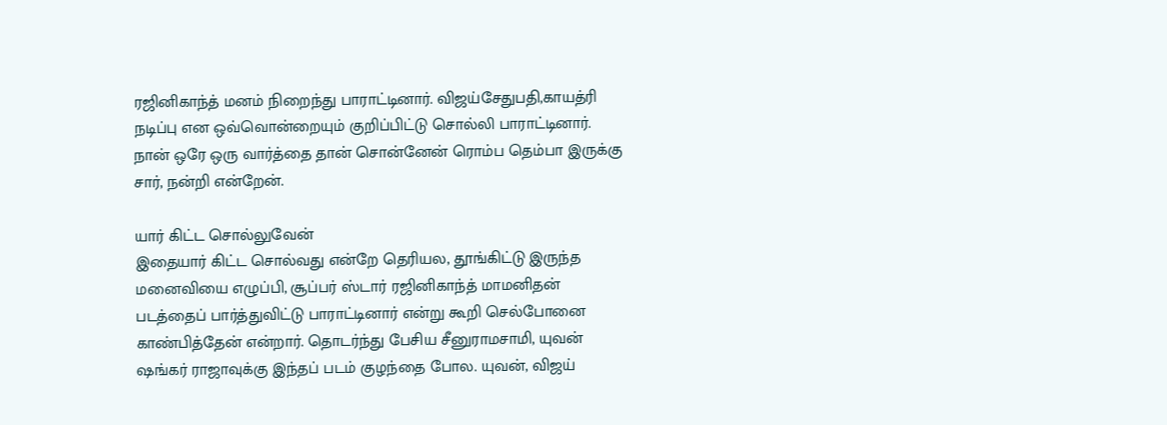ரஜினிகாந்த் மனம் நிறைந்து பாராட்டினார். விஜய்சேதுபதி,காயத்ரி நடிப்பு என ஒவ்வொன்றையும் குறிப்பிட்டு சொல்லி பாராட்டினார். நான் ஒரே ஒரு வார்த்தை தான் சொன்னேன் ரொம்ப தெம்பா இருக்கு சார், நன்றி என்றேன்.

யார் கிட்ட சொல்லுவேன்
இதையார் கிட்ட சொல்வது என்றே தெரியல, தூங்கிட்டு இருந்த மனைவியை எழுப்பி, சூப்பர் ஸ்டார் ரஜினிகாந்த் மாமனிதன் படத்தைப் பார்த்துவிட்டு பாராட்டினார் என்று கூறி செல்போனை காண்பித்தேன் என்றார். தொடர்ந்து பேசிய சீனுராமசாமி, யுவன் ஷங்கர் ராஜாவுக்கு இந்தப் படம் குழந்தை போல. யுவன், விஜய்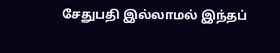சேதுபதி இல்லாமல் இந்தப்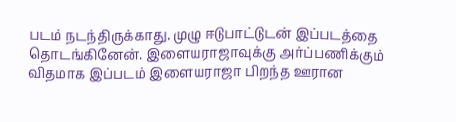படம் நடந்திருக்காது. முழு ஈடுபாட்டுடன் இப்படத்தை தொடங்கினேன். இளையராஜாவுக்கு அர்ப்பணிக்கும் விதமாக இப்படம் இளையராஜா பிறந்த ஊரான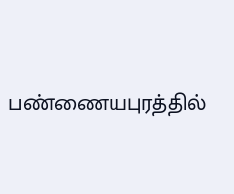பண்ணையபுரத்தில்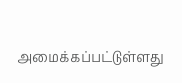அமைக்கப்பட்டுள்ளது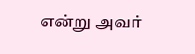என்று அவர்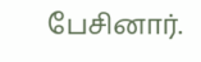பேசினார்.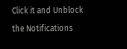Click it and Unblock the Notifications